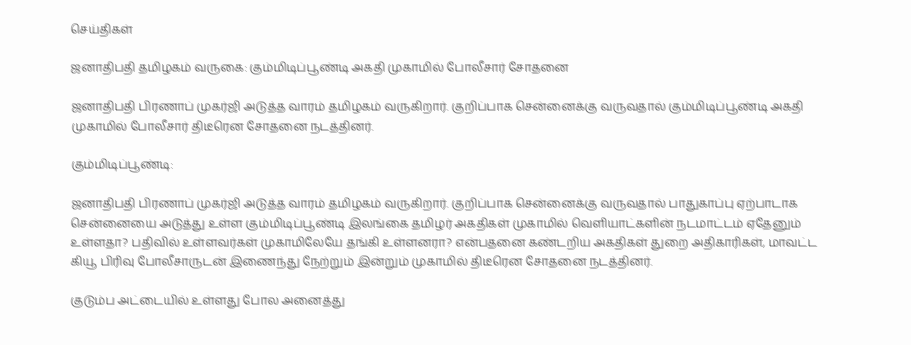செய்திகள்

ஜனாதிபதி தமிழகம் வருகை: கும்மிடிப்பூண்டி அகதி முகாமில் போலீசார் சோதனை

ஜனாதிபதி பிரணாப் முகர்ஜி அடுத்த வாரம் தமிழகம் வருகிறார். குறிப்பாக சென்னைக்கு வருவதால் கும்மிடிப்பூண்டி அகதி முகாமில் போலீசார் திடீரென சோதனை நடத்தினர்.

கும்மிடிப்பூண்டி:

ஜனாதிபதி பிரணாப் முகர்ஜி அடுத்த வாரம் தமிழகம் வருகிறார். குறிப்பாக சென்னைக்கு வருவதால் பாதுகாப்பு ஏற்பாடாக சென்னையை அடுத்து உள்ள கும்மிடிப்பூண்டி இலங்கை தமிழர் அகதிகள் முகாமில் வெளியாட்களின் நடமாட்டம் ஏதேனும் உள்ளதா? பதிவில் உள்ளவர்கள் முகாமிலேயே தங்கி உள்ளனரா? என்பதனை கண்டறிய அகதிகள் துறை அதிகாரிகள், மாவட்ட கியூ பிரிவு போலீசாருடன் இணைந்து நேற்றும் இன்றும் முகாமில் திடீரென சோதனை நடத்தினர்.

குடும்ப அட்டையில் உள்ளது போல அனைத்து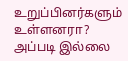உறுப்பினர்களும் உள்ளனரா? அப்படி இல்லை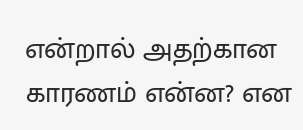என்றால் அதற்கான காரணம் என்ன? என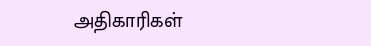அதிகாரிகள்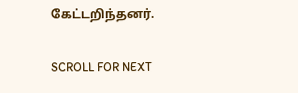கேட்டறிந்தனர்.

SCROLL FOR NEXT